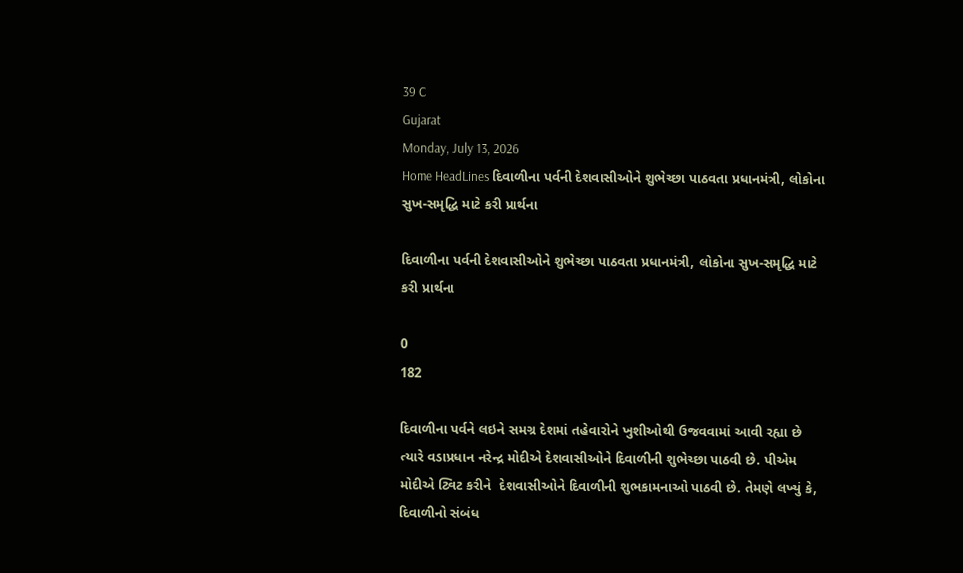39 C
Gujarat
Monday, July 13, 2026
Home HeadLines દિવાળીના પર્વની દેશવાસીઓને શુભેચ્છા પાઠવતા પ્રધાનમંત્રી, લોકોના સુખ-સમૃદ્ધિ માટે કરી પ્રાર્થના

દિવાળીના પર્વની દેશવાસીઓને શુભેચ્છા પાઠવતા પ્રધાનમંત્રી, લોકોના સુખ-સમૃદ્ધિ માટે કરી પ્રાર્થના

0
182

દિવાળીના પર્વને લઇને સમગ્ર દેશમાં તહેવારોને ખુશીઓથી ઉજવવામાં આવી રહ્યા છે ત્યારે વડાપ્રધાન નરેન્દ્ર મોદીએ દેશવાસીઓને દિવાળીની શુભેચ્છા પાઠવી છે. પીએમ મોદીએ ટ્વિટ કરીને  દેશવાસીઓને દિવાળીની શુભકામનાઓ પાઠવી છે. તેમણે લખ્યું કે, દિવાળીનો સંબંધ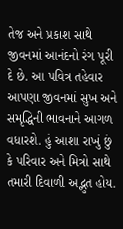તેજ અને પ્રકાશ સાથે જીવનમાં આનંદનો રંગ પૂરી દે છે. આ પવિત્ર તહેવાર આપણા જીવનમાં સુખ અને સમૃદ્ધિની ભાવનાને આગળ વધારશે. હું આશા રાખું છું કે પરિવાર અને મિત્રો સાથે તમારી દિવાળી અદ્ભુત હોય.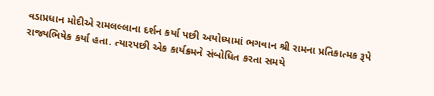વડાપ્રધાન મોદીએ રામલલ્લાના દર્શન કર્યા પછી અયોધ્યામાં ભગવાન શ્રી રામના પ્રતિકાત્મક રૂપે રાજ્યભિષેક કર્યા હતા. ત્યારપછી એક કાર્યક્રમને સંબોધિત કરતા સમયે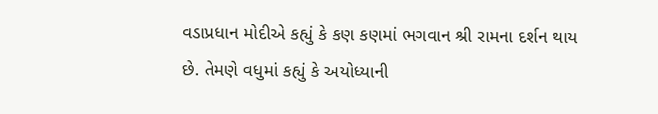વડાપ્રધાન મોદીએ કહ્યું કે કણ કણમાં ભગવાન શ્રી રામના દર્શન થાય છે. તેમણે વધુમાં કહ્યું કે અયોધ્યાની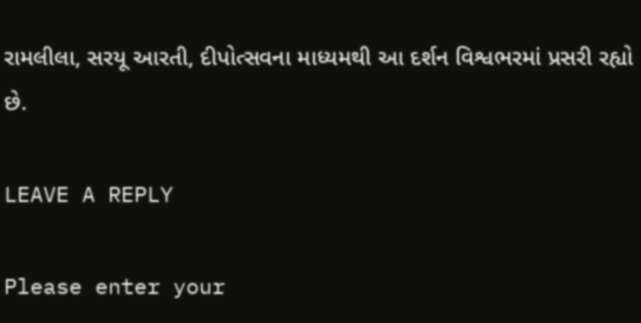રામલીલા, સરયૂ આરતી, દીપોત્સવના માધ્યમથી આ દર્શન વિશ્વભરમાં પ્રસરી રહ્યો છે.

LEAVE A REPLY

Please enter your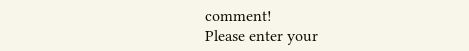comment!
Please enter your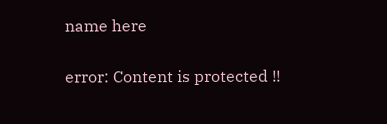name here

error: Content is protected !!